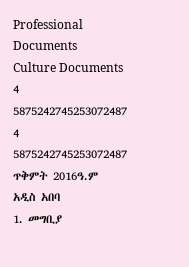Professional Documents
Culture Documents
4 5875242745253072487
4 5875242745253072487
ጥቅምት 2016ዓ.ም
አዲስ አበባ
1. መግቢያ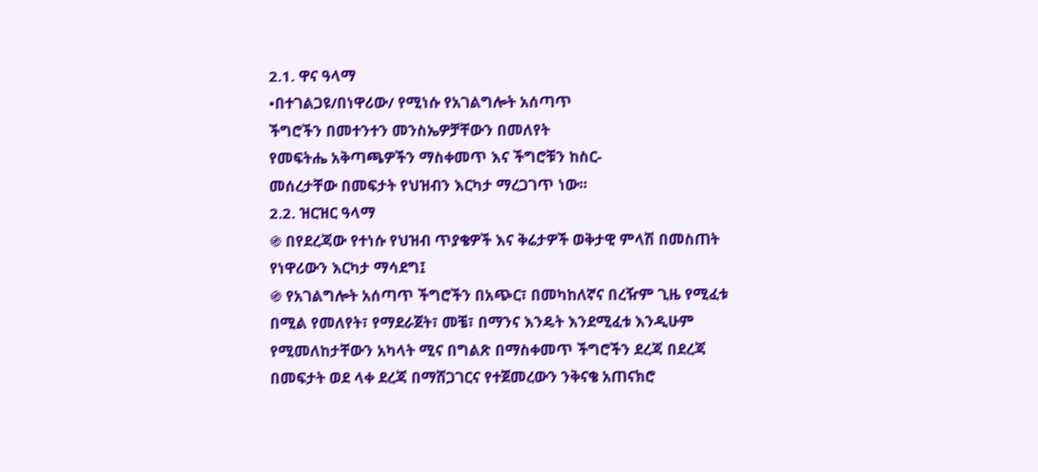2.1. ዋና ዓላማ
•በተገልጋዩ/በነዋሪው/ የሚነሱ የአገልግሎት አሰጣጥ
ችግሮችን በመተንተን መንስኤዎቻቸውን በመለየት
የመፍትሔ አቅጣጫዎችን ማስቀመጥ እና ችግሮቹን ከስር-
መሰረታቸው በመፍታት የህዝብን እርካታ ማረጋገጥ ነው፡፡
2.2. ዝርዝር ዓላማ
֍ በየደረጃው የተነሱ የህዝብ ጥያቄዎች እና ቅሬታዎች ወቅታዊ ምላሽ በመስጠት
የነዋሪውን እርካታ ማሳደግ፤
֍ የአገልግሎት አሰጣጥ ችግሮችን በአጭር፣ በመካከለኛና በረዥም ጊዜ የሚፈቱ
በሚል የመለየት፣ የማደራጀት፣ መቼ፣ በማንና እንዴት እንደሚፈቱ እንዲሁም
የሚመለከታቸውን አካላት ሚና በግልጽ በማስቀመጥ ችግሮችን ደረጃ በደረጃ
በመፍታት ወደ ላቀ ደረጃ በማሸጋገርና የተጀመረውን ንቅናቄ አጠናክሮ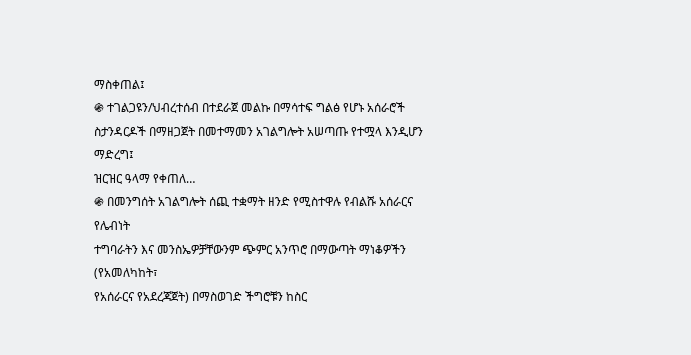ማስቀጠል፤
֍ ተገልጋዩን/ህብረተሰብ በተደራጀ መልኩ በማሳተፍ ግልፅ የሆኑ አሰራሮች
ስታንዳርዶች በማዘጋጀት በመተማመን አገልግሎት አሠጣጡ የተሟላ እንዲሆን
ማድረግ፤
ዝርዝር ዓላማ የቀጠለ…
֍ በመንግሰት አገልግሎት ሰጪ ተቋማት ዘንድ የሚስተዋሉ የብልሹ አሰራርና የሌብነት
ተግባራትን እና መንስኤዎቻቸውንም ጭምር አንጥሮ በማውጣት ማነቆዎችን (የአመለካከት፣
የአሰራርና የአደረጃጀት) በማስወገድ ችግሮቹን ከስር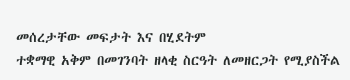መሰረታቸው መፍታት እና በሂደትም
ተቋማዊ አቅም በመገንባት ዘላቂ ስርዓት ለመዘርጋት የሚያስችል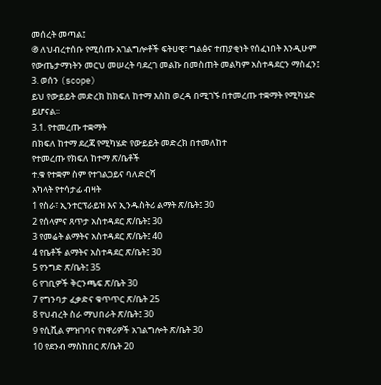መሰረት መጣል፤
֍ ለህብረተሰቡ የሚሰጡ አገልግሎቶች ፍትሀዊ፣ ግልፅና ተጠያቂነት የሰፈነበት እንዲሁም
የውጤታማነትን መርህ መሠረት ባደረገ መልኩ በመስጠት መልካም አስተዳደርን ማስፈን፤
3. ወሰን (scope)
ይህ የውይይት መድረክ ከክፍለ ከተማ እስከ ወረዳ በሚገኙ በተመረጡ ተቋማት የሚካሄድ
ይሆናል፡፡
3.1. የተመረጡ ተቋማት
በክፍለ ከተማ ደረጃ የሚካሄድ የውይይት መድረክ በተመለከተ
የተመረጡ የክፍለ ከተማ ጽ/ቤቶች
ተ.ቁ የተቋም ስም የተገልጋይና ባለድርሻ
አካላት የተሳታፊ ብዛት
1 የስራ፣ ኢንተርፕራይዝ እና ኢንዱስትሪ ልማት ጽ/ቤት፤ 30
2 የሰላምና ጸጥታ አስተዳደር ጽ/ቤት፤ 30
3 የመሬት ልማትና አስተዳደር ጽ/ቤት፤ 40
4 የቤቶች ልማትና አስተዳደር ጽ/ቤት፤ 30
5 የንግድ ጽ/ቤት፤ 35
6 የገቢዎች ቅርንጫፍ ጽ/ቤት 30
7 የግንባታ ፈቃድና ቁጥጥር ጽ/ቤት 25
8 የህብረት ስራ ማህበራት ጽ/ቤት፤ 30
9 የሲቪል ምዝገባና የነዋሪዎች አገልግሎት ጽ/ቤት 30
10 የደንብ ማስከበር ጽ/ቤት 20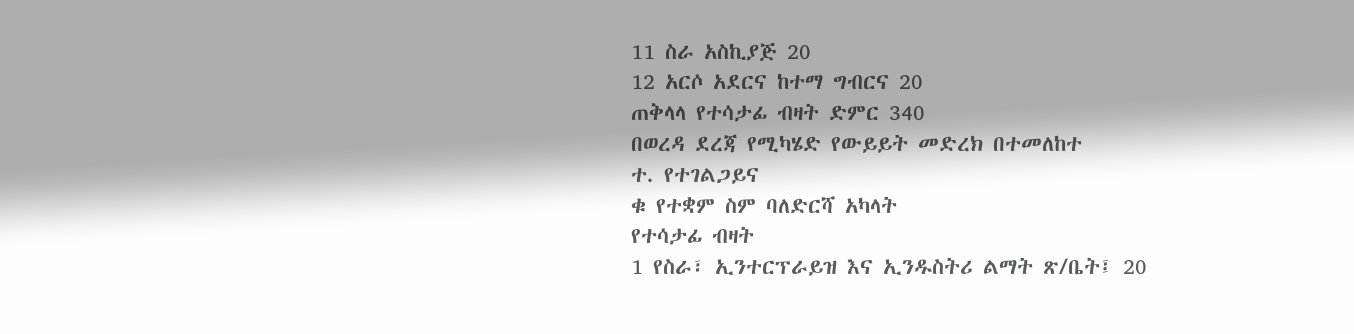11 ስራ አስኪያጅ 20
12 አርሶ አደርና ከተማ ግብርና 20
ጠቅላላ የተሳታፊ ብዛት ድምር 340
በወረዳ ደረጃ የሚካሄድ የውይይት መድረክ በተመለከተ
ተ. የተገልጋይና
ቁ የተቋም ስም ባለድርሻ አካላት
የተሳታፊ ብዛት
1 የስራ፣ ኢንተርፕራይዝ እና ኢንዱስትሪ ልማት ጽ/ቤት፤ 20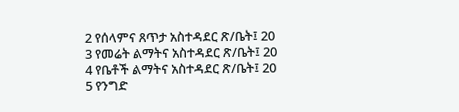2 የሰላምና ጸጥታ አስተዳደር ጽ/ቤት፤ 20
3 የመሬት ልማትና አስተዳደር ጽ/ቤት፤ 20
4 የቤቶች ልማትና አስተዳደር ጽ/ቤት፤ 20
5 የንግድ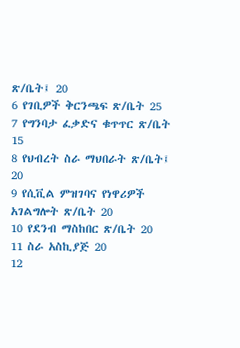ጽ/ቤት፤ 20
6 የገቢዎች ቅርንጫፍ ጽ/ቤት 25
7 የግንባታ ፈቃድና ቁጥጥር ጽ/ቤት 15
8 የህብረት ስራ ማህበራት ጽ/ቤት፤ 20
9 የሲቪል ምዝገባና የነዋሪዎች አገልግሎት ጽ/ቤት 20
10 የደንብ ማስከበር ጽ/ቤት 20
11 ስራ አስኪያጅ 20
12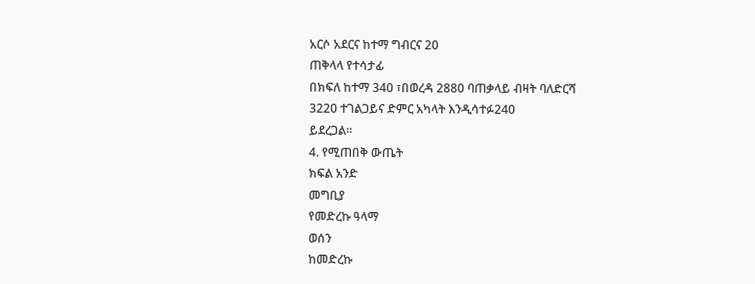አርሶ አደርና ከተማ ግብርና 20
ጠቅላላ የተሳታፊ
በክፍለ ከተማ 340 ፣በወረዳ 2880 ባጠቃላይ ብዛት ባለድርሻ
3220 ተገልጋይና ድምር አካላት እንዲሳተፉ240
ይደረጋል፡፡
4. የሚጠበቅ ውጤት
ክፍል አንድ
መግቢያ
የመድረኩ ዓላማ
ወሰን
ከመድረኩ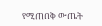የሚጠበቅ ውጤት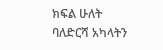ክፍል ሁለት
ባለድርሻ አካላትን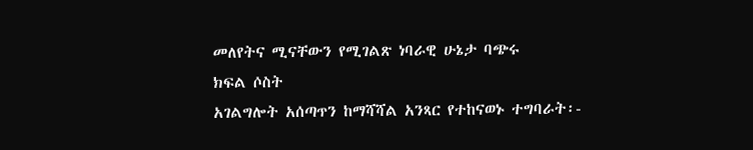መለየትና ሚናቸውን የሚገልጽ ነባራዊ ሁኔታ ባጭሩ
ክፍል ሶስት
አገልግሎት አሰጣጥን ከማሻሻል አንጻር የተከናወኑ ተግባራት፡-